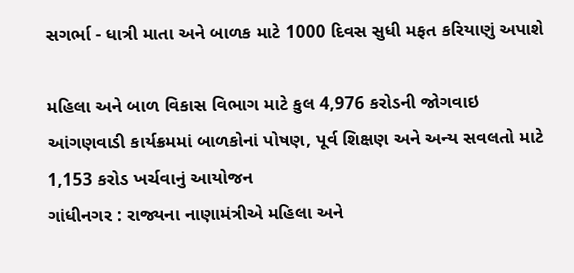સગર્ભા - ધાત્રી માતા અને બાળક માટે 1000 દિવસ સુધી મફત કરિયાણું અપાશે

મહિલા અને બાળ વિકાસ વિભાગ માટે કુલ 4,976 કરોડની જોગવાઇ
આંગણવાડી કાર્યક્રમમાં બાળકોનાં પોષણ, પૂર્વ શિક્ષણ અને અન્ય સવલતો માટે 1,153 કરોડ ખર્ચવાનું આયોજન
ગાંધીનગર : રાજ્યના નાણામંત્રીએ મહિલા અને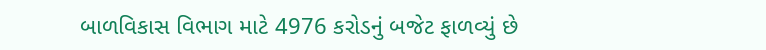બાળવિકાસ વિભાગ માટે 4976 કરોડનું બજેટ ફાળવ્યું છે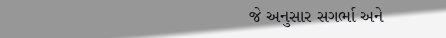જે અનુસાર સગર્ભા અને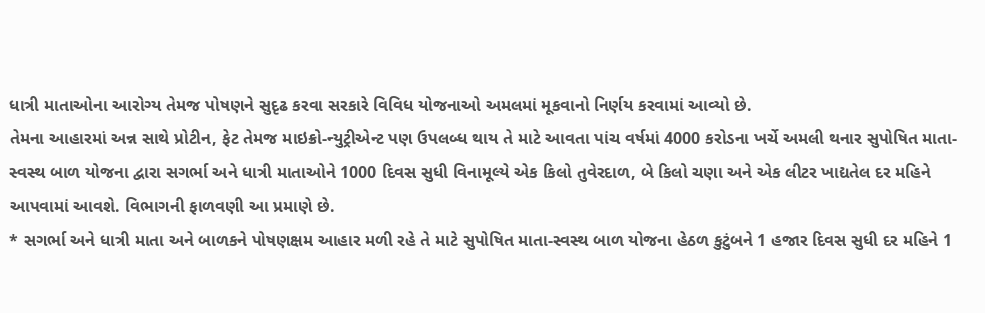ધાત્રી માતાઓના આરોગ્ય તેમજ પોષણને સુદૃઢ કરવા સરકારે વિવિધ યોજનાઓ અમલમાં મૂકવાનો નિર્ણય કરવામાં આવ્યો છે.
તેમના આહારમાં અન્ન સાથે પ્રોટીન, ફેટ તેમજ માઇક્રો-ન્યુટ્રીએન્ટ પણ ઉપલબ્ધ થાય તે માટે આવતા પાંચ વર્ષમાં 4000 કરોડના ખર્ચે અમલી થનાર સુપોષિત માતા-સ્વસ્થ બાળ યોજના દ્વારા સગર્ભા અને ધાત્રી માતાઓને 1000 દિવસ સુધી વિનામૂલ્યે એક કિલો તુવેરદાળ, બે કિલો ચણા અને એક લીટર ખાદ્યતેલ દર મહિને આપવામાં આવશે. વિભાગની ફાળવણી આ પ્રમાણે છે.
* સગર્ભા અને ધાત્રી માતા અને બાળકને પોષણક્ષમ આહાર મળી રહે તે માટે સુપોષિત માતા-સ્વસ્થ બાળ યોજના હેઠળ કુટુંબને 1 હજાર દિવસ સુધી દર મહિને 1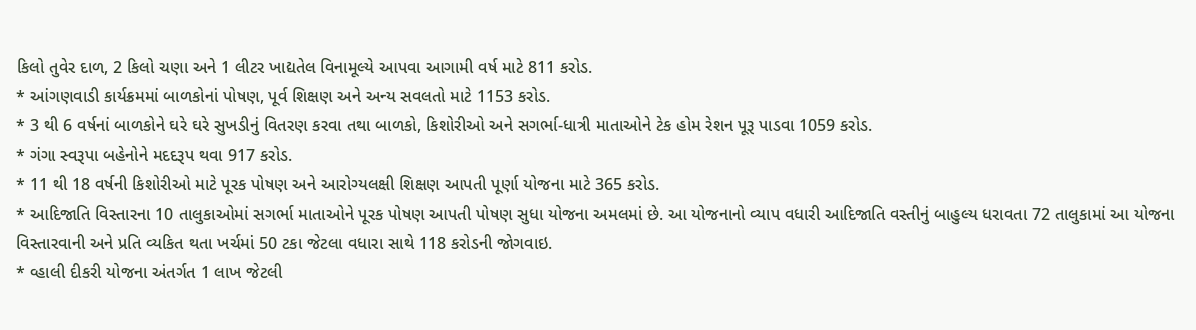કિલો તુવેર દાળ, 2 કિલો ચણા અને 1 લીટર ખાદ્યતેલ વિનામૂલ્યે આપવા આગામી વર્ષ માટે 811 કરોડ.
* આંગણવાડી કાર્યક્રમમાં બાળકોનાં પોષણ, પૂર્વ શિક્ષણ અને અન્ય સવલતો માટે 1153 કરોડ.
* 3 થી 6 વર્ષનાં બાળકોને ઘરે ઘરે સુખડીનું વિતરણ કરવા તથા બાળકો, કિશોરીઓ અને સગર્ભા-ધાત્રી માતાઓને ટેક હોમ રેશન પૂરૂ પાડવા 1059 કરોડ.
* ગંગા સ્વરૂપા બહેનોને મદદરૂપ થવા 917 કરોડ.
* 11 થી 18 વર્ષની કિશોરીઓ માટે પૂરક પોષણ અને આરોગ્યલક્ષી શિક્ષણ આપતી પૂર્ણા યોજના માટે 365 કરોડ.
* આદિજાતિ વિસ્તારના 10 તાલુકાઓમાં સગર્ભા માતાઓને પૂરક પોષણ આપતી પોષણ સુધા યોજના અમલમાં છે. આ યોજનાનો વ્યાપ વધારી આદિજાતિ વસ્તીનું બાહુલ્ય ધરાવતા 72 તાલુકામાં આ યોજના વિસ્તારવાની અને પ્રતિ વ્યકિત થતા ખર્ચમાં 50 ટકા જેટલા વધારા સાથે 118 કરોડની જોગવાઇ.
* વ્હાલી દીકરી યોજના અંતર્ગત 1 લાખ જેટલી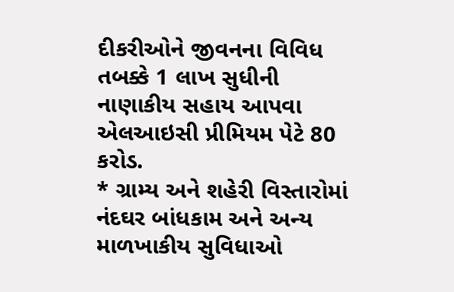દીકરીઓને જીવનના વિવિધ તબક્કે 1 લાખ સુધીની નાણાકીય સહાય આપવા એલઆઇસી પ્રીમિયમ પેટે 80 કરોડ.
* ગ્રામ્ય અને શહેરી વિસ્તારોમાં નંદઘર બાંધકામ અને અન્ય માળખાકીય સુવિધાઓ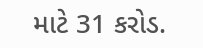માટે 31 કરોડ.